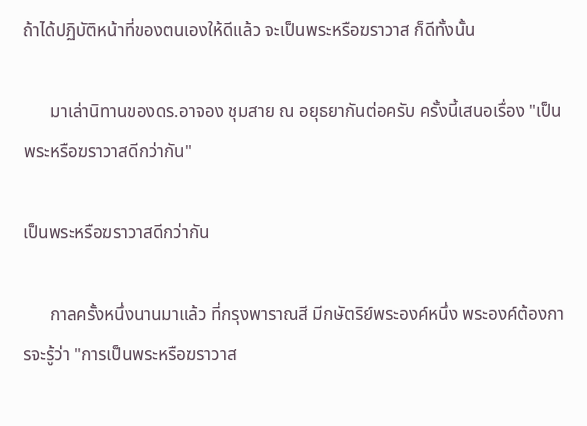ถ้าได้ปฏิบัติหน้าที่ของตนเองให้ดีแล้ว จะเป็นพระหรือฆราวาส ก็ดีทั้งนั้น

      มาเล่านิทานของดร.อาจอง ชุมสาย ณ อยุธยากันต่อครับ ครั้งนี้เสนอเรื่อง "เป็นพระหรือฆราวาสดีกว่ากัน"

เป็นพระหรือฆราวาสดีกว่ากัน

      กาลครั้งหนึ่งนานมาแล้ว ที่กรุงพาราณสี มีกษัตริย์พระองค์หนึ่ง พระองค์ต้องการจะรู้ว่า "การเป็นพระหรือฆราวาส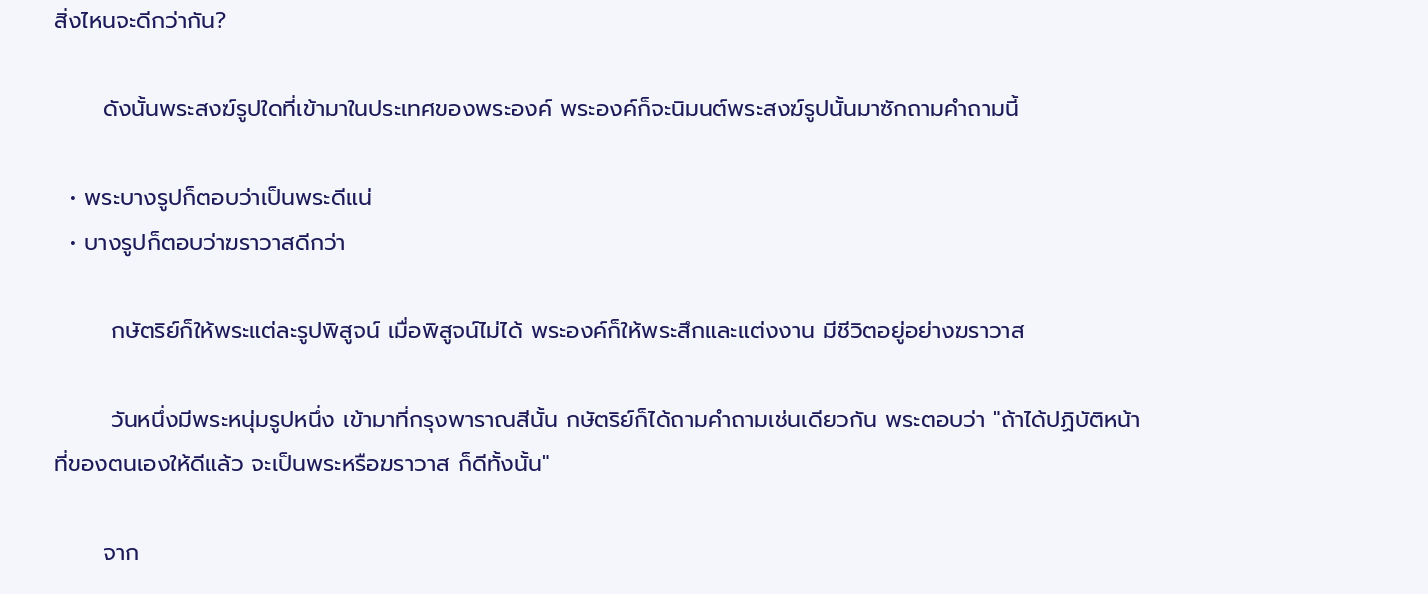สิ่งไหนจะดีกว่ากัน?

      ดังนั้นพระสงฆ์รูปใดที่เข้ามาในประเทศของพระองค์ พระองค์ก็จะนิมนต์พระสงฆ์รูปนั้นมาซักถามคำถามนี้

  • พระบางรูปก็ตอบว่าเป็นพระดีแน่
  • บางรูปก็ตอบว่าฆราวาสดีกว่า

       กษัตริย์ก็ให้พระแต่ละรูปพิสูจน์ เมื่อพิสูจน์ไม่ได้ พระองค์ก็ให้พระสึกและแต่งงาน มีชีวิตอยู่อย่างฆราวาส

       วันหนึ่งมีพระหนุ่มรูปหนึ่ง เข้ามาที่กรุงพาราณสีนั้น กษัตริย์ก็ได้ถามคำถามเช่นเดียวกัน พระตอบว่า "ถ้าได้ปฏิบัติหน้าที่ของตนเองให้ดีแล้ว จะเป็นพระหรือฆราวาส ก็ดีทั้งนั้น"

      จาก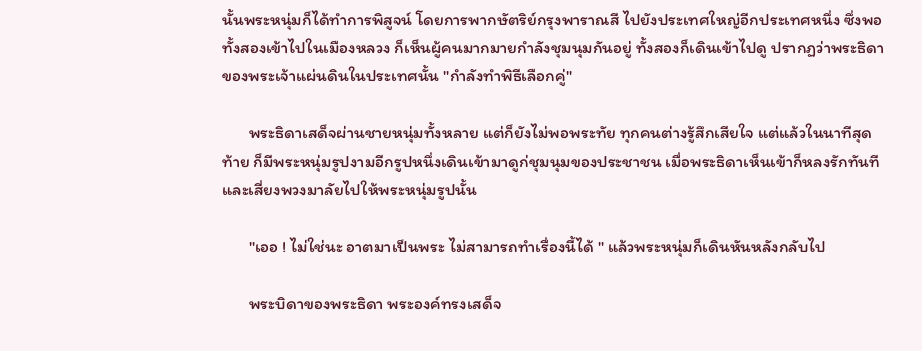นั้นพระหนุ่มก็ได้ทำการพิสูจน์ โดยการพากษัตริย์กรุงพาราณสี ไปยังประเทศใหญ่อีกประเทศหนึ่ง ซึ่งพอทั้งสองเข้าไปในเมืองหลวง ก็เห็นผู้คนมากมายกำลังชุมนุมกันอยู่ ทั้งสองก็เดินเข้าไปดู ปรากฏว่าพระธิดาของพระเจ้าแผ่นดินในประเทศนั้น "กำลังทำพิธีเลือกคู่"

       พระธิดาเสด็จผ่านชายหนุ่มทั้งหลาย แต่ก็ยังไม่พอพระทัย ทุกคนต่างรู้สึกเสียใจ แต่แล้วในนาทีสุดท้าย ก็มีพระหนุ่มรูปงามอีกรูปหนึ่งเดินเข้ามาดูก่ชุมนุมของประชาชน เมื่อพระธิดาเห็นเข้าก็หลงรักทันที และเสี่ยงพวงมาลัยไปให้พระหนุ่มรูปนั้น

       "เออ ! ไม่ใช่นะ อาตมาเป็นพระ ไม่สามารถทำเรื่องนี้ได้ " แล้วพระหนุ่มก็เดินหันหลังกลับไป

       พระบิดาของพระธิดา พระองค์ทรงเสด็จ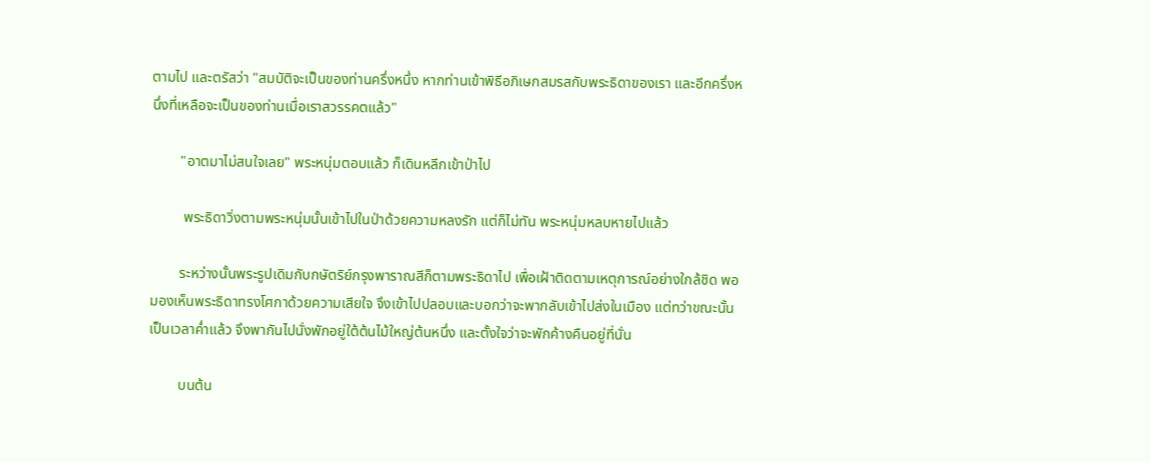ตามไป และตรัสว่า "สมบัติจะเป็นของท่านครึ่งหนึ่ง หากท่านเข้าพิธีอภิเษกสมรสกับพระธิดาของเรา และอีกครึ่งหนึ่งที่เหลือจะเป็นของท่านเมื่อเราสวรรคตแล้ว"

        "อาตมาไม่สนใจเลย" พระหนุ่มตอบแล้ว ก็เดินหลีกเข้าป่าไป

         พระธิดาวิ่งตามพระหนุ่มนั้นเข้าไปในป่าด้วยความหลงรัก แต่ก็ไม่ทัน พระหนุ่มหลบหายไปแล้ว

        ระหว่างนั้นพระรูปเดิมกับกษัตริย์กรุงพาราณสีก็ตามพระธิดาไป เพื่อเฝ้าติดตามเหตุการณ์อย่างใกล้ชิด พอมองเห็นพระธิดาทรงโศกาด้วยความเสียใจ จึงเข้าไปปลอบและบอกว่าจะพากลับเข้าไปส่งในเมือง แต่ทว่าขณะนั้นเป็นเวลาค่ำแล้ว จึงพากันไปนั่งพักอยู่ใต้ต้นไม้ใหญ่ต้นหนึ่ง และตั้งใจว่าจะพักค้างคืนอยู่ที่นั่น

        บนต้น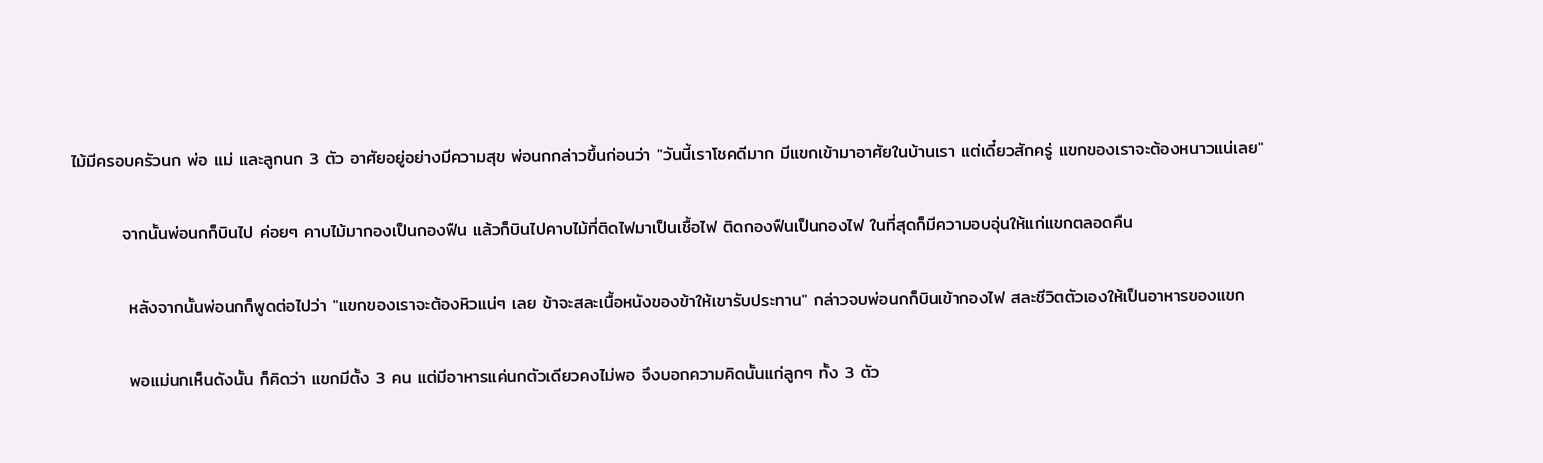ไม้มีครอบครัวนก พ่อ แม่ และลูกนก 3 ตัว อาศัยอยู่อย่างมีความสุข พ่อนกกล่าวขึ้นก่อนว่า "วันนี้เราโชคดีมาก มีแขกเข้ามาอาศัยในบ้านเรา แต่เดี๋ยวสักครู่ แขกของเราจะต้องหนาวแน่เลย"

        จากนั้นพ่อนกก็บินไป ค่อยๆ คาบไม้มากองเป็นกองฟืน แล้วก็บินไปคาบไม้ที่ติดไฟมาเป็นเชื้อไฟ ติดกองฟืนเป็นกองไฟ ในที่สุดก็มีความอบอุ่นให้แก่แขกตลอดคืน

         หลังจากนั้นพ่อนกก็พูดต่อไปว่า "แขกของเราจะต้องหิวแน่ๆ เลย ข้าจะสละเนื้อหนังของข้าให้เขารับประทาน" กล่าวจบพ่อนกก็บินเข้ากองไฟ สละชีวิตตัวเองให้เป็นอาหารของแขก

         พอแม่นกเห็นดังนั้น ก็คิดว่า แขกมีตั้ง 3 คน แต่มีอาหารแค่นกตัวเดียวคงไม่พอ จึงบอกความคิดนั้นแก่ลูกๆ ทั้ง 3 ตัว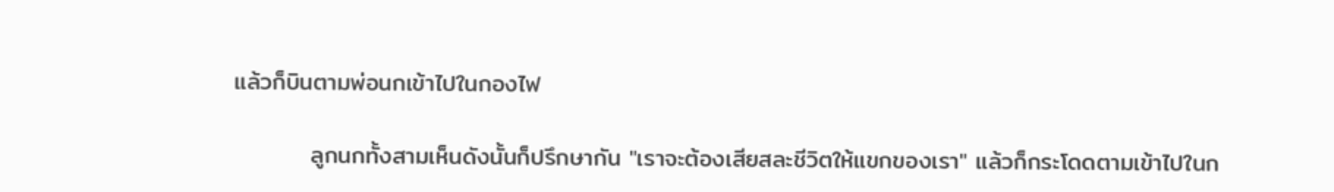แล้วก็บินตามพ่อนกเข้าไปในกองไฟ

         ลูกนกทั้งสามเห็นดังนั้นก็ปรึกษากัน "เราจะต้องเสียสละชีวิตให้แขกของเรา" แล้วก็กระโดดตามเข้าไปในก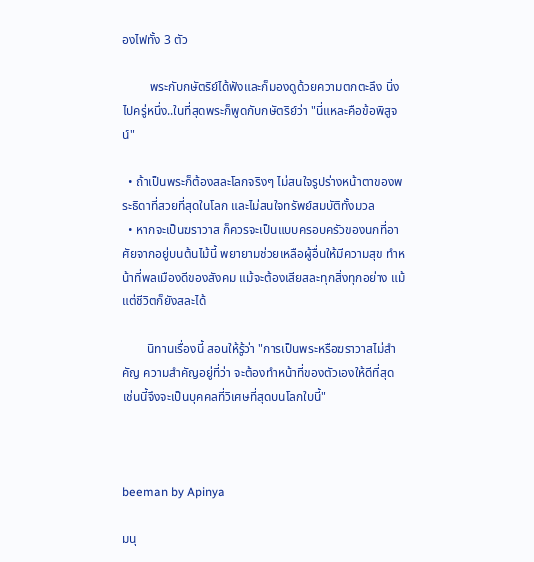องไฟทั้ง 3 ตัว

         พระกับกษัตริย์ได้ฟังและก็มองดูด้วยความตกตะลึง นิ่งไปครู่หนึ่ง..ในที่สุดพระก็พูดกับกษัตริย์ว่า "นี่แหละคือข้อพิสูจน์"

  • ถ้าเป็นพระก็ต้องสละโลกจริงๆ ไม่สนใจรูปร่างหน้าตาของพระธิดาที่สวยที่สุดในโลก และไม่สนใจทรัพย์สมบัติทั้งมวล
  • หากจะเป็นฆราวาส ก็ควรจะเป็นแบบครอบครัวของนกที่อาศัยจากอยู่บนต้นไม้นี้ พยายามช่วยเหลือผู้อื่นให้มีความสุข ทำหน้าที่พลเมืองดีของสังคม แม้จะต้องเสียสละทุกสิ่งทุกอย่าง แม้แต่ชีวิตก็ยังสละได้

        นิทานเรื่องนี้ สอนให้รู้ว่า "การเป็นพระหรือฆราวาสไม่สำคัญ ความสำคัญอยู่ที่ว่า จะต้องทำหน้าที่ของตัวเองให้ดีที่สุด เช่นนี้จึงจะเป็นบุคคลที่วิเศษที่สุดบนโลกใบนี้"



beeman by Apinya

มนุ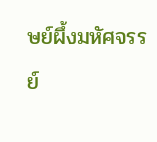ษย์ผึ้งมหัศจรรย์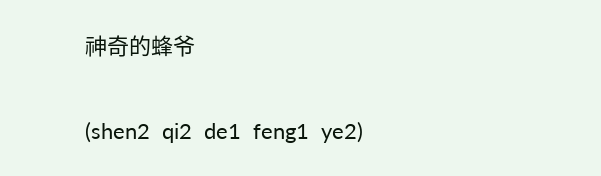神奇的蜂爷

(shen2  qi2  de1  feng1  ye2)